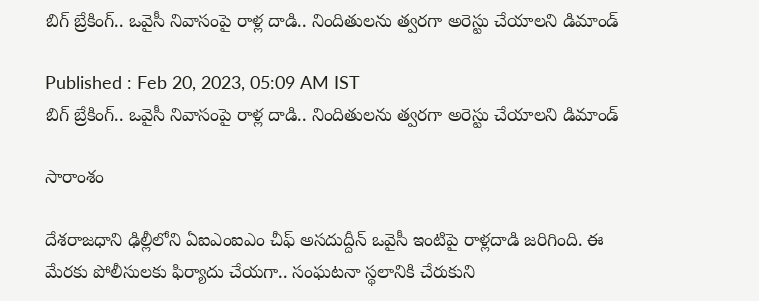బిగ్ బ్రేకింగ్.. ఒవైసీ నివాసంపై రాళ్ల దాడి.. నిందితులను త్వరగా అరెస్టు చేయాలని డిమాండ్‌

Published : Feb 20, 2023, 05:09 AM IST
బిగ్ బ్రేకింగ్.. ఒవైసీ నివాసంపై రాళ్ల దాడి.. నిందితులను త్వరగా అరెస్టు చేయాలని డిమాండ్‌

సారాంశం

దేశరాజధాని ఢిల్లీలోని ఏఐఎంఐఎం చీఫ్ అసదుద్దీన్ ఒవైసీ ఇంటిపై రాళ్లదాడి జరిగింది. ఈ మేరకు పోలీసులకు ఫిర్యాదు చేయగా.. సంఘటనా స్థలానికి చేరుకుని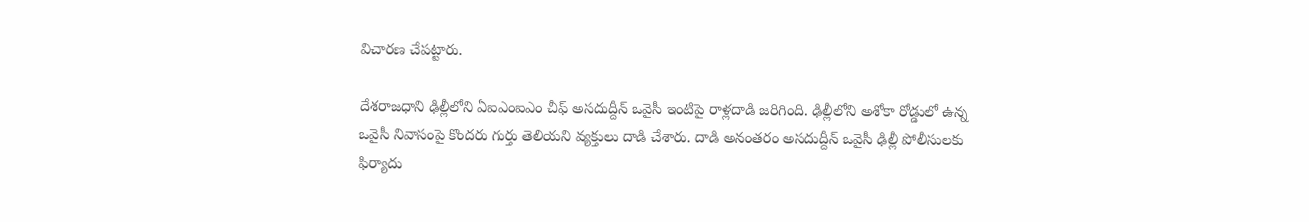విచారణ చేపట్టారు.

దేశరాజధాని ఢిల్లీలోని ఏఐఎంఐఎం చీఫ్ అసదుద్దీన్ ఒవైసీ ఇంటిపై రాళ్లదాడి జరిగింది. ఢిల్లీలోని అశోకా రోడ్డులో ఉన్న ఒవైసీ నివాసంపై కొందరు గుర్తు తెలియని వ్యక్తులు దాడి చేశారు. దాడి అనంతరం అసదుద్దీన్ ఒవైసీ ఢిల్లీ పోలీసులకు ఫిర్యాదు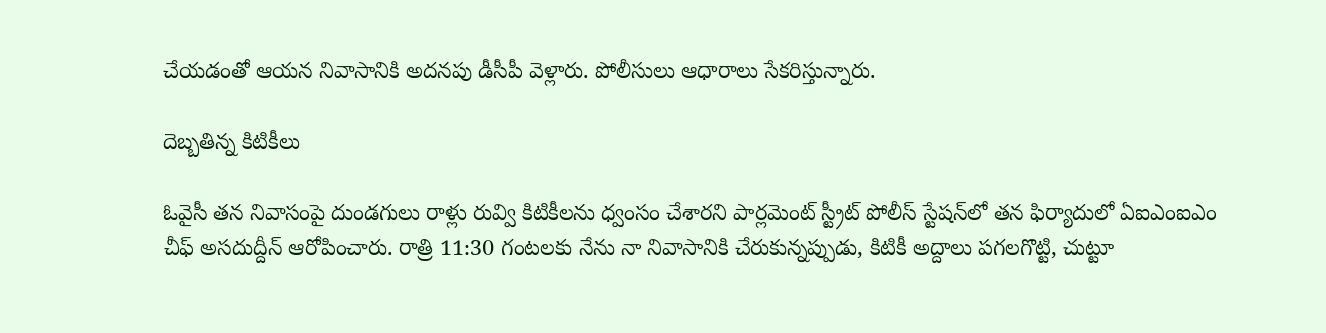చేయడంతో ఆయన నివాసానికి అదనపు డీసీపీ వెళ్లారు. పోలీసులు ఆధారాలు సేకరిస్తున్నారు.

దెబ్బతిన్న కిటికీలు

ఓవైసీ తన నివాసంపై దుండగులు రాళ్లు రువ్వి కిటికీలను ధ్వంసం చేశారని పార్లమెంట్ స్ట్రీట్ పోలీస్ స్టేషన్‌లో తన ఫిర్యాదులో ఏఐఎంఐఎం చీఫ్ అసదుద్దీన్ ఆరోపించారు. రాత్రి 11:30 గంటలకు నేను నా నివాసానికి చేరుకున్నప్పుడు, కిటికీ అద్దాలు పగలగొట్టి, చుట్టూ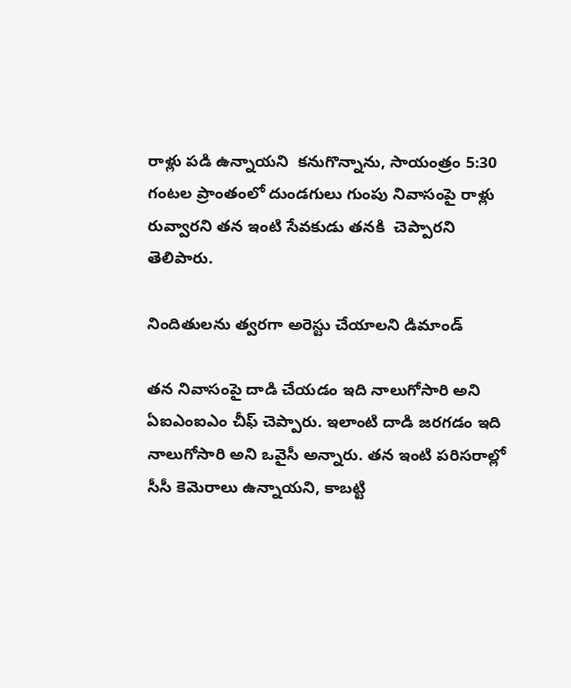రాళ్లు పడి ఉన్నాయని  కనుగొన్నాను, సాయంత్రం 5:30 గంటల ప్రాంతంలో దుండగులు గుంపు నివాసంపై రాళ్లు రువ్వారని తన ఇంటి సేవకుడు తనకి  చెప్పారని తెలిపారు.

నిందితులను త్వరగా అరెస్టు చేయాలని డిమాండ్‌

తన నివాసంపై దాడి చేయడం ఇది నాలుగోసారి అని ఏఐఎంఐఎం చీఫ్ చెప్పారు. ఇలాంటి దాడి జరగడం ఇది నాలుగోసారి అని ఒవైసీ అన్నారు. తన ఇంటి పరిసరాల్లో సీసీ కెమెరాలు ఉన్నాయని, కాబట్టి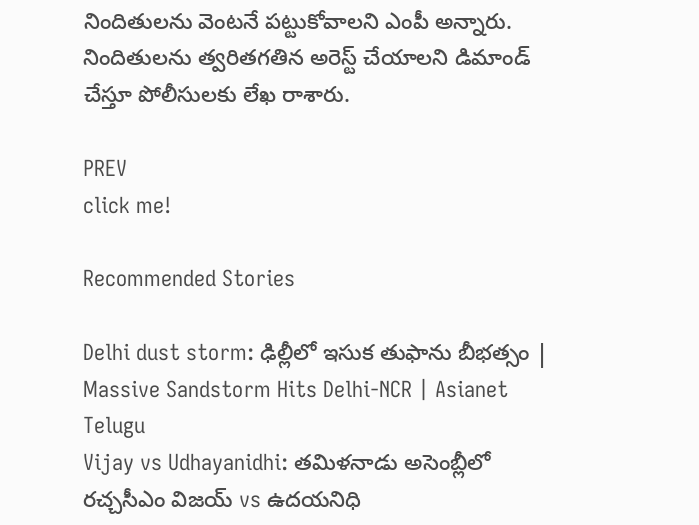నిందితులను వెంటనే పట్టుకోవాలని ఎంపీ అన్నారు. నిందితులను త్వరితగతిన అరెస్ట్ చేయాలని డిమాండ్ చేస్తూ పోలీసులకు లేఖ రాశారు.

PREV
click me!

Recommended Stories

Delhi dust storm: ఢిల్లీలో ఇసుక తుఫాను బీభత్సం | Massive Sandstorm Hits Delhi-NCR | Asianet Telugu
Vijay vs Udhayanidhi: తమిళనాడు అసెంబ్లీలో రచ్చసీఎం విజయ్ vs ఉదయనిధి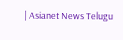| Asianet News Telugu